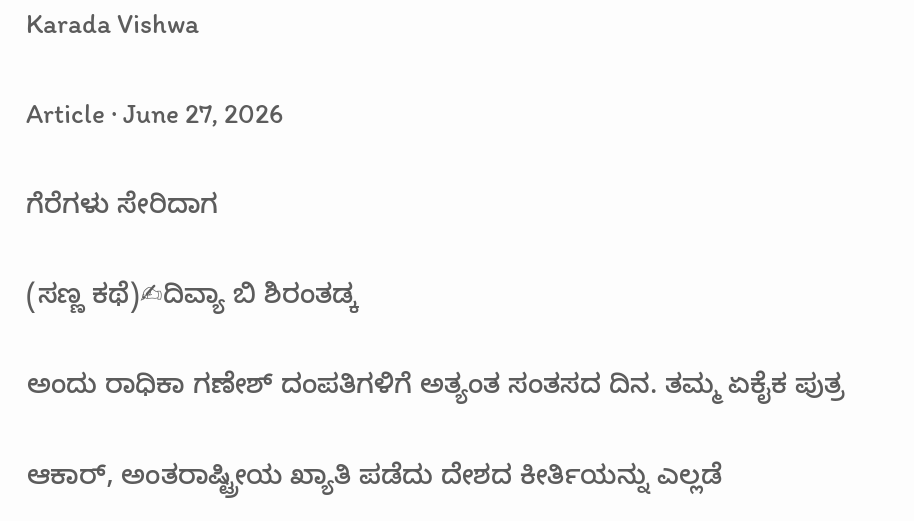Karada Vishwa

Article · June 27, 2026

ಗೆರೆಗಳು ಸೇರಿದಾಗ

(ಸಣ್ಣ ಕಥೆ)✍ದಿವ್ಯಾ ಬಿ ಶಿರಂತಡ್ಕ

ಅಂದು ರಾಧಿಕಾ ಗಣೇಶ್ ದಂಪತಿಗಳಿಗೆ ಅತ್ಯಂತ ಸಂತಸದ ದಿನ. ತಮ್ಮ ಏಕೈಕ ಪುತ್ರ

ಆಕಾರ್, ಅಂತರಾಷ್ಟ್ರೀಯ ಖ್ಯಾತಿ ಪಡೆದು ದೇಶದ ಕೀರ್ತಿಯನ್ನು ಎಲ್ಲಡೆ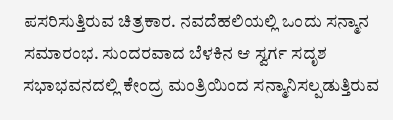ಪಸರಿಸುತ್ತಿರುವ ಚಿತ್ರಕಾರ. ನವದೆಹಲಿಯಲ್ಲಿ ಒಂದು ಸನ್ಮಾನ ಸಮಾರಂಭ. ಸುಂದರವಾದ ಬೆಳಕಿನ ಆ ಸ್ವರ್ಗ ಸದೃಶ ಸಭಾಭವನದಲ್ಲಿ ಕೇಂದ್ರ ಮಂತ್ರಿಯಿಂದ ಸನ್ಮಾನಿಸಲ್ಪಡುತ್ತಿರುವ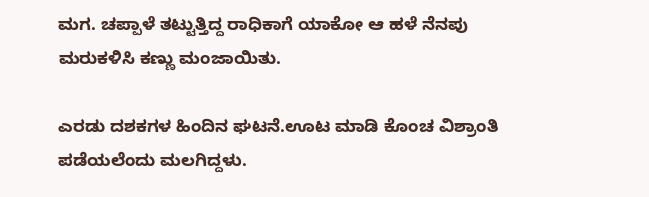ಮಗ. ಚಪ್ಪಾಳೆ ತಟ್ಟುತ್ತಿದ್ದ ರಾಧಿಕಾಗೆ ಯಾಕೋ ಆ ಹಳೆ ನೆನಪು ಮರುಕಳಿಸಿ ಕಣ್ಣು ಮಂಜಾಯಿತು.

ಎರಡು ದಶಕಗಳ ಹಿಂದಿನ ಘಟನೆ.ಊಟ ಮಾಡಿ ಕೊಂಚ ವಿಶ್ರಾಂತಿ ಪಡೆಯಲೆಂದು ಮಲಗಿದ್ದಳು.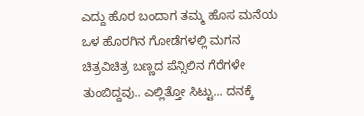ಎದ್ದು ಹೊರ ಬಂದಾಗ ತಮ್ಮ ಹೊಸ ಮನೆಯ ಒಳ ಹೊರಗಿನ ಗೋಡೆಗಳಲ್ಲಿ ಮಗನ ಚಿತ್ರವಿಚಿತ್ರ ಬಣ್ಣದ ಪೆನ್ಸಿಲಿನ ಗೆರೆಗಳೇ ತುಂಬಿದ್ದವು.. ಎಲ್ಲಿತ್ತೋ ಸಿಟ್ಟು... ದನಕ್ಕೆ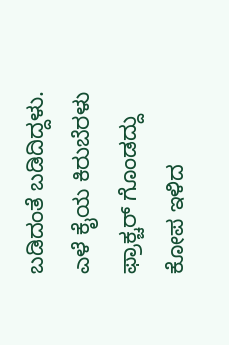ಬಡಿದಂತೆ ಬಡಿದಿದ್ದಳು. ಎಳೆ ಕೈಯ ಕಿರುಬೆರಳು ಫ್ರಾಕ್ಚರ್ ಗೊಂಡದ್ದು ಕೋಪ ಇಳಿದ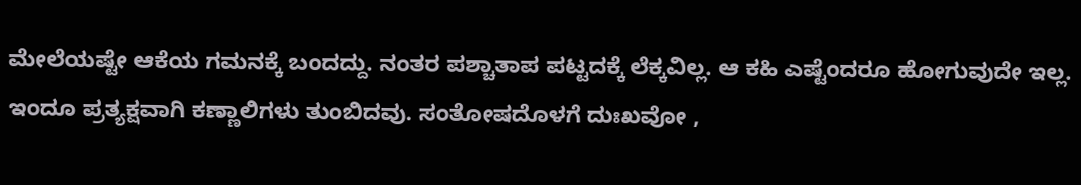ಮೇಲೆಯಷ್ಟೇ ಆಕೆಯ ಗಮನಕ್ಕೆ ಬಂದದ್ದು. ನಂತರ ಪಶ್ಚಾತಾಪ ಪಟ್ಟದಕ್ಕೆ ಲೆಕ್ಕವಿಲ್ಲ. ಆ ಕಹಿ ಎಷ್ಟೆಂದರೂ ಹೋಗುವುದೇ ಇಲ್ಲ. ಇಂದೂ ಪ್ರತ್ಯಕ್ಷವಾಗಿ ಕಣ್ಣಾಲಿಗಳು ತುಂಬಿದವು. ಸಂತೋಷದೊಳಗೆ ದುಃಖವೋ ,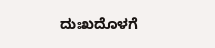ದುಃಖದೊಳಗೆ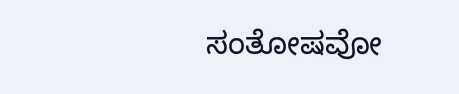ಸಂತೋಷವೋ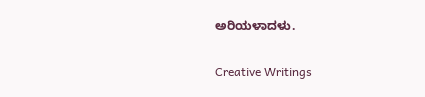ಅರಿಯಳಾದಳು.

Creative Writings